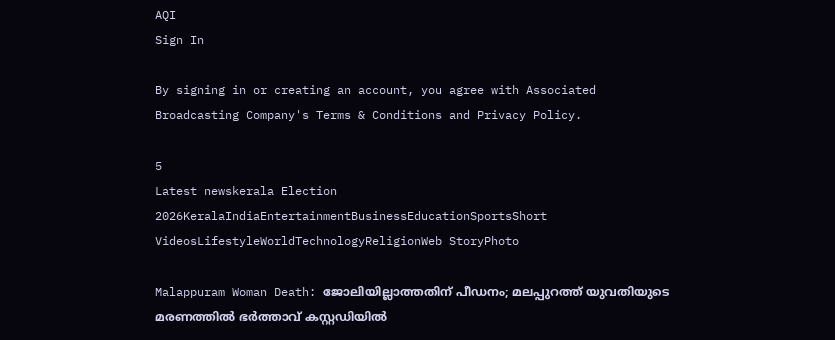AQI
Sign In

By signing in or creating an account, you agree with Associated Broadcasting Company's Terms & Conditions and Privacy Policy.

5
Latest newskerala Election 2026KeralaIndiaEntertainmentBusinessEducationSportsShort VideosLifestyleWorldTechnologyReligionWeb StoryPhoto

Malappuram Woman Death: ജോലിയില്ലാത്തതിന് പീഡനം; മലപ്പുറത്ത് യുവതിയുടെ മരണത്തിൽ ഭർത്താവ് കസ്റ്റഡിയിൽ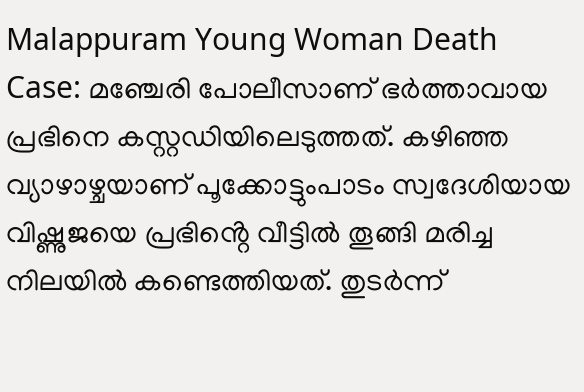Malappuram Young Woman Death Case: മഞ്ചേരി പോലീസാണ് ഭർത്താവായ പ്രഭിനെ കസ്റ്റഡിയിലെടുത്തത്. കഴിഞ്ഞ വ്യാഴാഴ്ചയാണ് പൂക്കോട്ടുംപാടം സ്വദേശിയായ വിഷ്ണുജയെ പ്രഭിൻ്റെ വീട്ടിൽ തൂങ്ങി മരിച്ച നിലയിൽ കണ്ടെത്തിയത്. തുടർന്ന്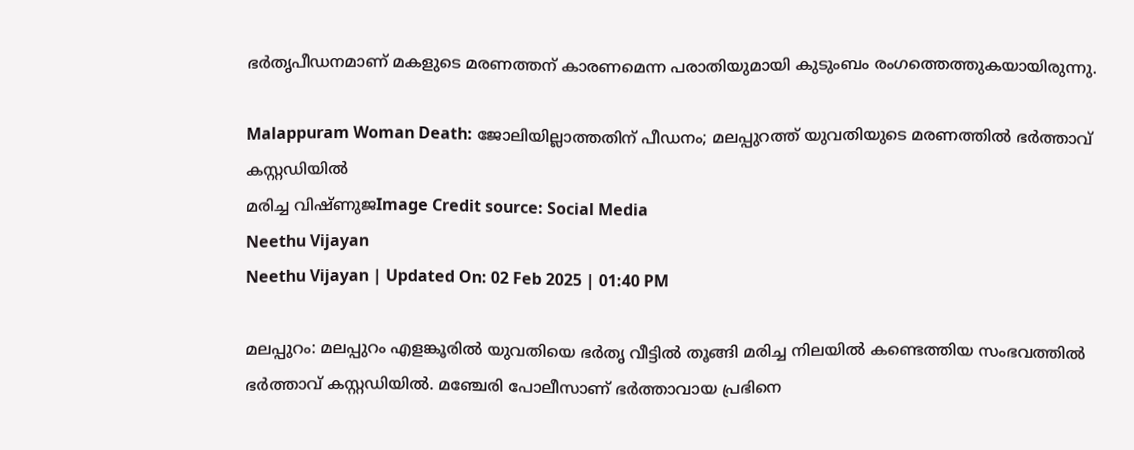ഭർതൃപീഡനമാണ് മകളുടെ മരണത്തന് കാരണമെന്ന പരാതിയുമായി കുടുംബം രംഗത്തെത്തുകയായിരുന്നു.

Malappuram Woman Death: ജോലിയില്ലാത്തതിന് പീഡനം; മലപ്പുറത്ത് യുവതിയുടെ മരണത്തിൽ ഭർത്താവ് കസ്റ്റഡിയിൽ
മരിച്ച വിഷ്ണുജImage Credit source: Social Media
Neethu Vijayan
Neethu Vijayan | Updated On: 02 Feb 2025 | 01:40 PM

മലപ്പുറം: മലപ്പുറം എളങ്കൂരിൽ യുവതിയെ ഭർതൃ വീട്ടിൽ തൂങ്ങി മരിച്ച നിലയിൽ കണ്ടെത്തിയ സംഭവത്തിൽ ഭർത്താവ് കസ്റ്റഡിയിൽ. മഞ്ചേരി പോലീസാണ് ഭർത്താവായ പ്രഭിനെ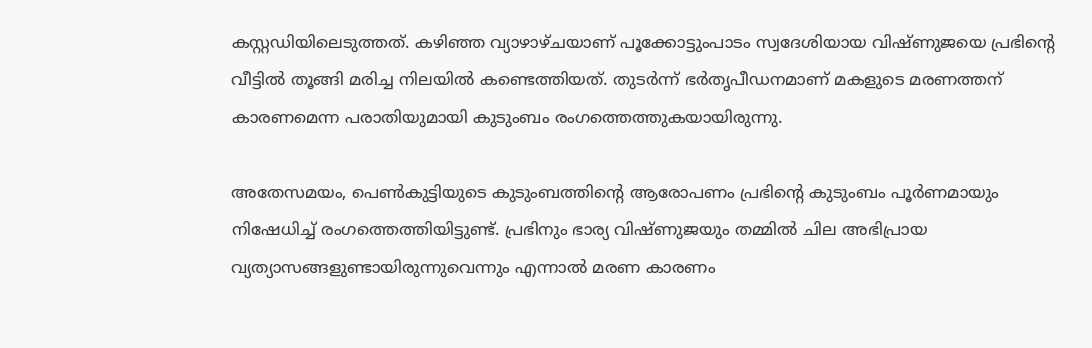കസ്റ്റഡിയിലെടുത്തത്. കഴിഞ്ഞ വ്യാഴാഴ്ചയാണ് പൂക്കോട്ടുംപാടം സ്വദേശിയായ വിഷ്ണുജയെ പ്രഭിൻ്റെ വീട്ടിൽ തൂങ്ങി മരിച്ച നിലയിൽ കണ്ടെത്തിയത്. തുടർന്ന് ഭർതൃപീഡനമാണ് മകളുടെ മരണത്തന് കാരണമെന്ന പരാതിയുമായി കുടുംബം രംഗത്തെത്തുകയായിരുന്നു.

അതേസമയം, പെൺകുട്ടിയുടെ കുടുംബത്തിൻ്റെ ആരോപണം പ്രഭിന്‍റെ കുടുംബം പൂർണമായും നിഷേധിച്ച് രംഗത്തെത്തിയിട്ടുണ്ട്. പ്രഭിനും ഭാര്യ വിഷ്ണുജയും തമ്മിൽ ചില അഭിപ്രായ വ്യത്യാസങ്ങളുണ്ടായിരുന്നുവെന്നും എന്നാൽ മരണ കാരണം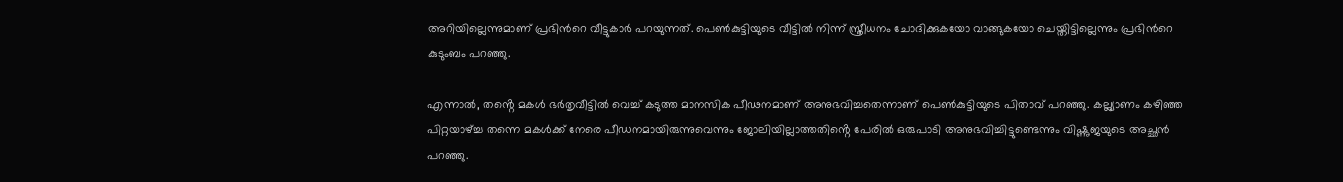അറിയില്ലെന്നുമാണ് പ്രഭിന്‍റെ വീട്ടുകാര്‍ പറയുന്നത്. പെൺകുട്ടിയുടെ വീട്ടിൽ നിന്ന് സ്ത്രീധനം ചോദിക്കുകയോ വാങ്ങുകയോ ചെയ്തിട്ടില്ലെന്നും പ്രഭിന്‍റെ കുടുംബം പറഞ്ഞു.

എന്നാൽ, തൻ്റെ മകൾ ഭര്‍തൃവീട്ടിൽ വെച്ച് കടുത്ത മാനസിക പീഢനമാണ് അനുഭവിച്ചതെന്നാണ് പെൺകുട്ടിയുടെ പിതാവ് പറഞ്ഞു. കല്ല്യാണം കഴിഞ്ഞ പിറ്റയാഴ്ച്ച തന്നെ മകൾക്ക് നേരെ പീഡനമായിരുന്നുവെന്നും ജോലിയില്ലാത്തതിൻ്റെ പേരിൽ ഒരുപാടി അനുഭവിച്ചിട്ടുണ്ടെന്നും വിഷ്ണുജയുടെ അച്ഛൻ പറഞ്ഞു.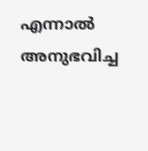എന്നാൽ അനുഭവിച്ച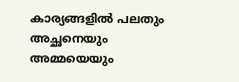കാര്യങ്ങളിൽ പലതും അച്ഛനെയും അമ്മയെയും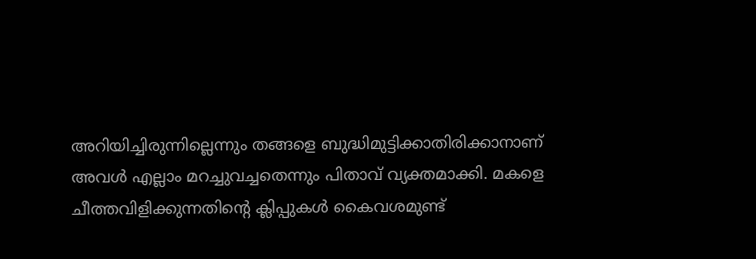അറിയിച്ചിരുന്നില്ലെന്നും തങ്ങളെ ബുദ്ധിമുട്ടിക്കാതിരിക്കാനാണ് അവൾ എല്ലാം മറച്ചുവച്ചതെന്നും പിതാവ് വ്യക്തമാക്കി. മകളെ ചീത്തവിളിക്കുന്നതിൻ്റെ ക്ലിപ്പുകൾ കൈവശമുണ്ട്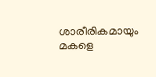ശാരീരികമായും മകളെ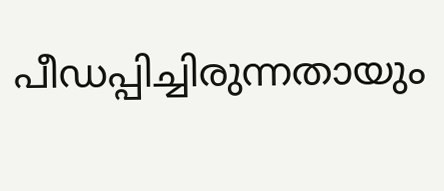പീഡപ്പിച്ചിരുന്നതായും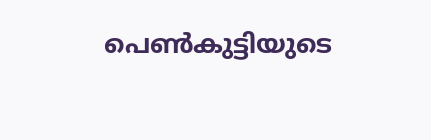പെൺകുട്ടിയുടെ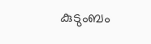കുടുംബം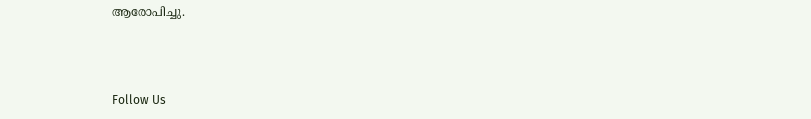ആരോപിച്ചു.



Follow Us